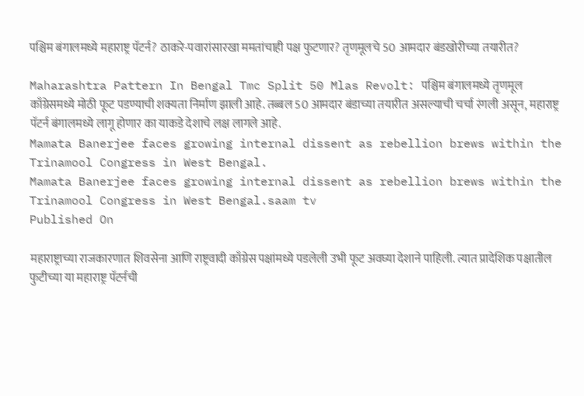पश्चिम बंगालमध्ये महाराष्ट्र पॅटर्न? ठाकरे-पवारांसारखा ममतांचाही पक्ष फुटणार? तृणमूलचे 50 आमदार बंडखोरीच्या तयारीत?

Maharashtra Pattern In Bengal Tmc Split 50 Mlas Revolt: पश्चिम बंगालमध्ये तृणमूल काँग्रेसमध्ये मोठी फूट पडण्याची शक्यता निर्माण झाली आहे. तब्बल 50 आमदार बंडाच्या तयारीत असल्याची चर्चा रंगली असून, महाराष्ट्र पॅटर्न बंगालमध्ये लागू होणार का याकडे देशाचे लक्ष लागले आहे.
Mamata Banerjee faces growing internal dissent as rebellion brews within the Trinamool Congress in West Bengal.
Mamata Banerjee faces growing internal dissent as rebellion brews within the Trinamool Congress in West Bengal.saam tv
Published On

महाराष्ट्राच्या राजकारणात शिवसेना आणि राष्ट्रवादी काँग्रेस पक्षांमध्ये पडलेली उभी फूट अवघ्या देशाने पाहिली. त्यात प्रादेशिक पक्षातील फुटीच्या या महाराष्ट्र पॅटर्नची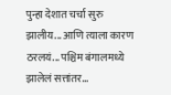पुन्हा देशात चर्चा सुरु झालीय... आणि त्याला कारण ठरलयं... पश्चिम बंगालमध्ये झालेलं सत्तांतर...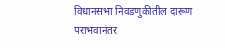विधानसभा निवडणुकीतील दारूण पराभवानंतर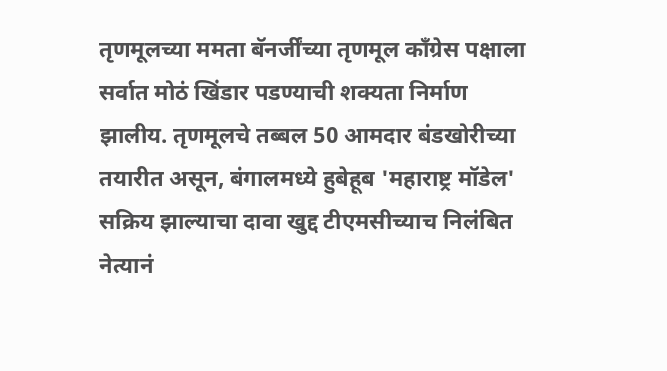तृणमूलच्या ममता बॅनर्जींच्या तृणमूल काँग्रेस पक्षाला सर्वात मोठं खिंडार पडण्याची शक्यता निर्माण झालीय. तृणमूलचे तब्बल 50 आमदार बंडखोरीच्या तयारीत असून, बंगालमध्ये हुबेहूब 'महाराष्ट्र मॉडेल' सक्रिय झाल्याचा दावा खुद्द टीएमसीच्याच निलंबित नेत्यानं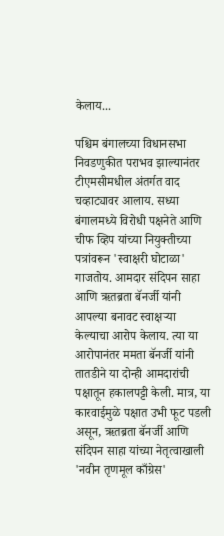केलाय...

पश्चिम बंगालच्या विधानसभा निवडणुकीत पराभव झाल्यानंतर टीएमसीमधील अंतर्गत वाद चव्हाट्यावर आलाय. सध्या बंगालमध्ये विरोधी पक्षनेते आणि चीफ व्हिप यांच्या नियुक्तीच्या पत्रांवरून 'स्वाक्षरी घोटाळा' गाजतोय. आमदार संदिपन साहा आणि ऋतब्रता बॅनर्जी यांनी आपल्या बनावट स्वाक्षऱ्या केल्याचा आरोप केलाय. त्या या आरोपानंतर ममता बॅनर्जी यांनी तातडीने या दोन्ही आमदारांची पक्षातून हकालपट्टी केली. मात्र, या कारवाईमुळे पक्षात उभी फूट पडली असून, ऋतब्रता बॅनर्जी आणि संदिपन साहा यांच्या नेतृत्वाखाली 'नवीन तृणमूल काँग्रेस'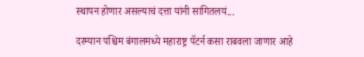स्थापन होणार असल्याचं दत्ता यांनी सांगितलयं...

दरम्यान पश्चिम बंगालमध्ये महाराष्ट्र पॅटर्न कसा राबवला जाणार आहे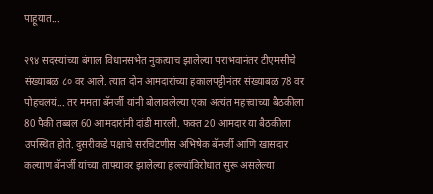पाहूयात...

२९४ सदस्यांच्या बंगाल विधानसभेत नुकत्याच झालेल्या पराभवानंतर टीएमसीचे संख्याबळ ८० वर आले. त्यात दोन आमदारांच्या हकालपट्टीनंतर संख्याबळ 78 वर पोहचलयं... तर ममता बॅनर्जी यांनी बोलावलेल्या एका अत्यंत महत्त्वाच्या बैठकीला 80 पैकी तब्बल 60 आमदारांनी दांडी मारली. फक्त 20 आमदार या बैठकीला उपस्थित होते. दुसरीकडे पक्षाचे सरचिटणीस अभिषेक बॅनर्जी आणि खासदार कल्याण बॅनर्जी यांच्या ताफ्यावर झालेल्या हल्ल्यांविरोधात सुरू असलेल्या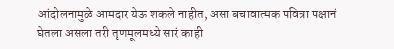आंदोलनामुळे आमदार येऊ शकले नाहीत, असा बचावात्मक पवित्रा पक्षानं घेतला असला तरी तृणमूलमध्ये सारं काही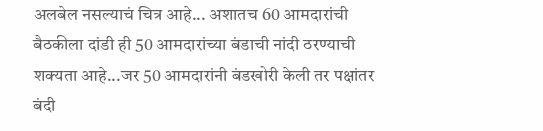अलबेल नसल्याचं चित्र आहे... अशातच 60 आमदारांची बैठकीला दांडी ही 50 आमदारांच्या बंडाची नांदी ठरण्याची शक्यता आहे...जर 50 आमदारांनी बंडखोरी केली तर पक्षांतर बंदी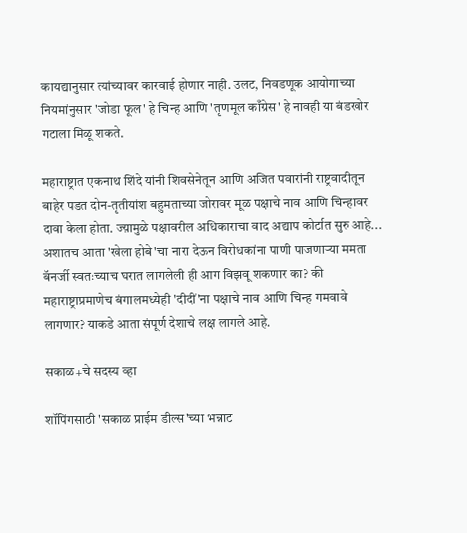कायद्यानुसार त्यांच्यावर कारवाई होणार नाही. उलट, निवडणूक आयोगाच्या नियमांनुसार 'जोडा फूल' हे चिन्ह आणि 'तृणमूल काँग्रेस' हे नावही या बंडखोर गटाला मिळू शकते.

महाराष्ट्रात एकनाथ शिंदे यांनी शिवसेनेतून आणि अजित पवारांनी राष्ट्रवादीतून बाहेर पडत दोन-तृतीयांश बहुमताच्या जोरावर मूळ पक्षाचे नाव आणि चिन्हावर दावा केला होता. ज्य़ामुळे पक्षावरील अधिकाराचा वाद अद्याप कोर्टात सुरु आहे... अशातच आता 'खेला होबे'चा नारा देऊन विरोधकांना पाणी पाजणाऱ्या ममता बॅनर्जी स्वतःच्याच घरात लागलेली ही आग विझवू शकणार का? की महाराष्ट्राप्रमाणेच बंगालमध्येही 'दीदीं'ना पक्षाचे नाव आणि चिन्ह गमवावे लागणार? याकडे आता संपूर्ण देशाचे लक्ष लागले आहे.

सकाळ+चे सदस्य व्हा

शॉपिंगसाठी 'सकाळ प्राईम डील्स'च्या भन्नाट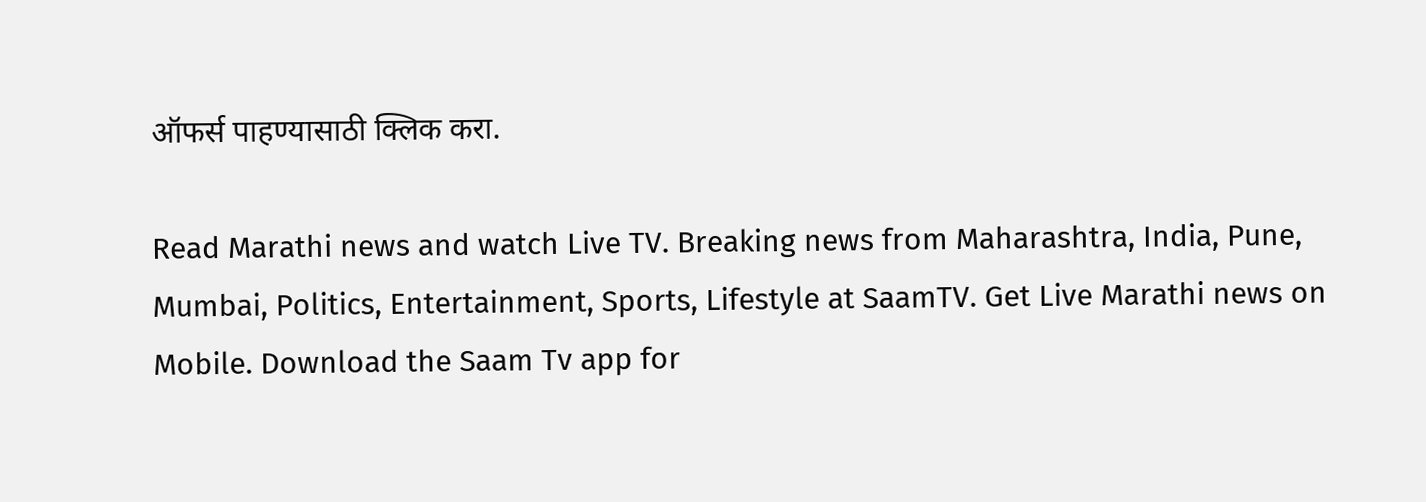ऑफर्स पाहण्यासाठी क्लिक करा.

Read Marathi news and watch Live TV. Breaking news from Maharashtra, India, Pune, Mumbai, Politics, Entertainment, Sports, Lifestyle at SaamTV. Get Live Marathi news on Mobile. Download the Saam Tv app for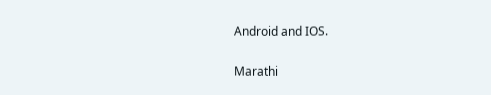Android and IOS.

Marathi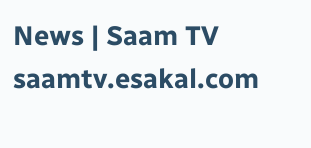News | Saam TV
saamtv.esakal.com